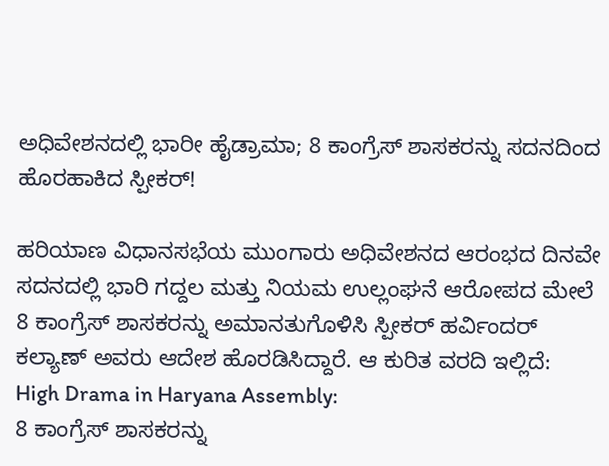ಅಧಿವೇಶನದಲ್ಲಿ ಭಾರೀ ಹೈಡ್ರಾಮಾ; 8 ಕಾಂಗ್ರೆಸ್ ಶಾಸಕರನ್ನು ಸದನದಿಂದ ಹೊರಹಾಕಿದ ಸ್ಪೀಕರ್!

ಹರಿಯಾಣ ವಿಧಾನಸಭೆಯ ಮುಂಗಾರು ಅಧಿವೇಶನದ ಆರಂಭದ ದಿನವೇ ಸದನದಲ್ಲಿ ಭಾರಿ ಗದ್ದಲ ಮತ್ತು ನಿಯಮ ಉಲ್ಲಂಘನೆ ಆರೋಪದ ಮೇಲೆ 8 ಕಾಂಗ್ರೆಸ್ ಶಾಸಕರನ್ನು ಅಮಾನತುಗೊಳಿಸಿ ಸ್ಪೀಕರ್ ಹರ್ವಿಂದರ್ ಕಲ್ಯಾಣ್ ಅವರು ಆದೇಶ ಹೊರಡಿಸಿದ್ದಾರೆ. ಆ ಕುರಿತ ವರದಿ ಇಲ್ಲಿದೆ:
High Drama in Haryana Assembly:
8 ಕಾಂಗ್ರೆಸ್ ಶಾಸಕರನ್ನು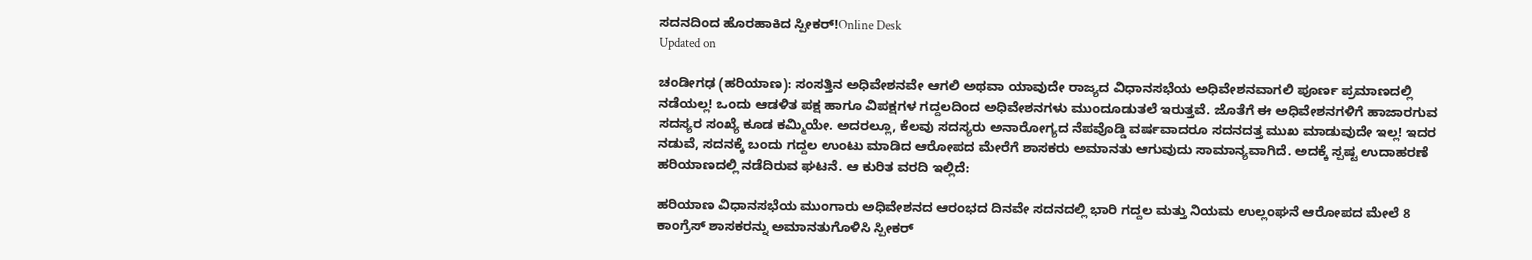ಸದನದಿಂದ ಹೊರಹಾಕಿದ ಸ್ಪೀಕರ್!Online Desk
Updated on

ಚಂಡೀಗಢ (ಹರಿಯಾಣ): ಸಂಸತ್ತಿನ ಅಧಿವೇಶನವೇ ಆಗಲಿ ಅಥವಾ ಯಾವುದೇ ರಾಜ್ಯದ ವಿಧಾನಸಭೆಯ ಅಧಿವೇಶನವಾಗಲಿ ಪೂರ್ಣ ಪ್ರಮಾಣದಲ್ಲಿ ನಡೆಯಲ್ಲ! ಒಂದು ಆಡಳಿತ ಪಕ್ಷ ಹಾಗೂ ವಿಪಕ್ಷಗಳ ಗದ್ದಲದಿಂದ ಅಧಿವೇಶನಗಳು ಮುಂದೂಡುತಲೆ ಇರುತ್ತವೆ. ಜೊತೆಗೆ ಈ ಅಧಿವೇಶನಗಳಿಗೆ ಹಾಜಾರಗುವ ಸದಸ್ಯರ ಸಂಖ್ಯೆ ಕೂಡ ಕಮ್ಮಿಯೇ. ಅದರಲ್ಲೂ, ಕೆಲವು ಸದಸ್ಯರು ಅನಾರೋಗ್ಯದ ನೆಪವೊಡ್ಡಿ ವರ್ಷವಾದರೂ ಸದನದತ್ತ ಮುಖ ಮಾಡುವುದೇ ಇಲ್ಲ! ಇದರ ನಡುವೆ, ಸದನಕ್ಕೆ ಬಂದು ಗದ್ದಲ ಉಂಟು ಮಾಡಿದ ಆರೋಪದ ಮೇರೆಗೆ ಶಾಸಕರು ಅಮಾನತು ಆಗುವುದು ಸಾಮಾನ್ಯವಾಗಿದೆ. ಅದಕ್ಕೆ ಸ್ಪಷ್ಟ ಉದಾಹರಣೆ ಹರಿಯಾಣದಲ್ಲಿ ನಡೆದಿರುವ ಘಟನೆ. ಆ ಕುರಿತ ವರದಿ ಇಲ್ಲಿದೆ:

ಹರಿಯಾಣ ವಿಧಾನಸಭೆಯ ಮುಂಗಾರು ಅಧಿವೇಶನದ ಆರಂಭದ ದಿನವೇ ಸದನದಲ್ಲಿ ಭಾರಿ ಗದ್ದಲ ಮತ್ತು ನಿಯಮ ಉಲ್ಲಂಘನೆ ಆರೋಪದ ಮೇಲೆ 8 ಕಾಂಗ್ರೆಸ್ ಶಾಸಕರನ್ನು ಅಮಾನತುಗೊಳಿಸಿ ಸ್ಪೀಕರ್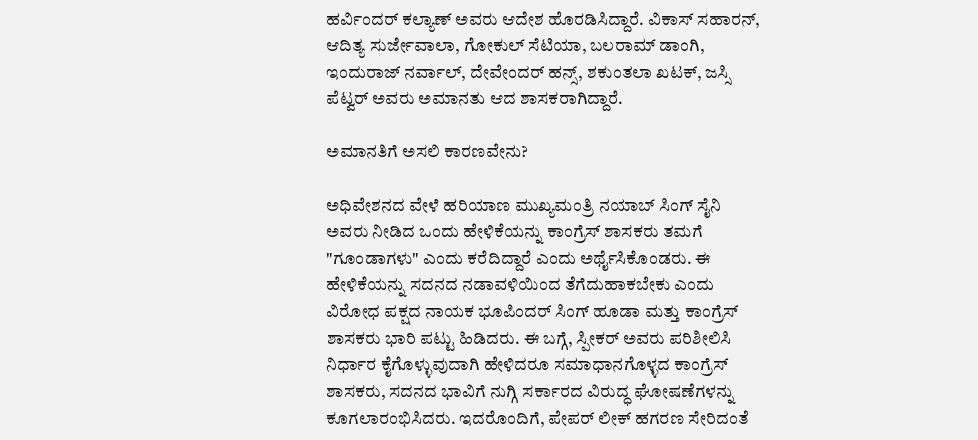ಹರ್ವಿಂದರ್ ಕಲ್ಯಾಣ್ ಅವರು ಆದೇಶ ಹೊರಡಿಸಿದ್ದಾರೆ. ವಿಕಾಸ್ ಸಹಾರನ್, ಆದಿತ್ಯ ಸುರ್ಜೇವಾಲಾ, ಗೋಕುಲ್ ಸೆಟಿಯಾ, ಬಲರಾಮ್ ಡಾಂಗಿ, ಇಂದುರಾಜ್ ನರ್ವಾಲ್, ದೇವೇಂದರ್ ಹನ್ಸ್, ಶಕುಂತಲಾ ಖಟಕ್, ಜಸ್ಸಿ ಪೆಟ್ವರ್ ಅವರು ಅಮಾನತು ಆದ ಶಾಸಕರಾಗಿದ್ದಾರೆ.

ಅಮಾನತಿಗೆ ಅಸಲಿ ಕಾರಣವೇನು?

ಅಧಿವೇಶನದ ವೇಳೆ ಹರಿಯಾಣ ಮುಖ್ಯಮಂತ್ರಿ ನಯಾಬ್ ಸಿಂಗ್ ಸೈನಿ ಅವರು ನೀಡಿದ ಒಂದು ಹೇಳಿಕೆಯನ್ನು ಕಾಂಗ್ರೆಸ್ ಶಾಸಕರು ತಮಗೆ "ಗೂಂಡಾಗಳು" ಎಂದು ಕರೆದಿದ್ದಾರೆ ಎಂದು ಅರ್ಥೈಸಿಕೊಂಡರು. ಈ ಹೇಳಿಕೆಯನ್ನು ಸದನದ ನಡಾವಳಿಯಿಂದ ತೆಗೆದುಹಾಕಬೇಕು ಎಂದು ವಿರೋಧ ಪಕ್ಷದ ನಾಯಕ ಭೂಪಿಂದರ್ ಸಿಂಗ್ ಹೂಡಾ ಮತ್ತು ಕಾಂಗ್ರೆಸ್ ಶಾಸಕರು ಭಾರಿ ಪಟ್ಟು ಹಿಡಿದರು. ಈ ಬಗ್ಗೆ, ಸ್ಪೀಕರ್ ಅವರು ಪರಿಶೀಲಿಸಿ ನಿರ್ಧಾರ ಕೈಗೊಳ್ಳುವುದಾಗಿ ಹೇಳಿದರೂ ಸಮಾಧಾನಗೊಳ್ಳದ ಕಾಂಗ್ರೆಸ್ ಶಾಸಕರು, ಸದನದ ಭಾವಿಗೆ ನುಗ್ಗಿ ಸರ್ಕಾರದ ವಿರುದ್ಧ ಘೋಷಣೆಗಳನ್ನು ಕೂಗಲಾರಂಭಿಸಿದರು. ಇದರೊಂದಿಗೆ, ಪೇಪರ್ ಲೀಕ್ ಹಗರಣ ಸೇರಿದಂತೆ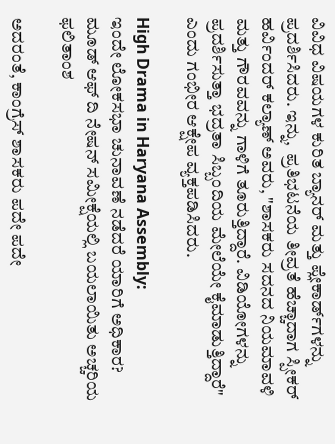ವಿವಿಧ ವಿಷಯಗಳ ಕುರಿತ ಬ್ಯಾನರ್ ಮತ್ತು ಪ್ಲೇಕಾರ್ಡ್‌ಗಳನ್ನು ಪ್ರದರ್ಶಿಸಿದರು. ಇನ್ನು,  ಪ್ರತಿಭಟನೆಯ ತೀವ್ರತೆ ಹೆಚ್ಚಾದಾಗ ಸ್ಪೀಕರ್ ಹರ್ವಿಂದರ್ ಕಲ್ಯಾಣ್ ಅವರು, "ಶಾಸಕರು ಸದನದ ನಿಯಮಾವಳಿ ಮತ್ತು ಗೌರವವನ್ನು ಗಾಳಿಗೆ ತೂರುತ್ತಿದ್ದಾರೆ. ವಿಡಿಯೋಗಳನ್ನು ಪ್ರದರ್ಶಿಸುತ್ತಾ ಭದ್ರತಾ ಸಿಬ್ಬಂದಿಯ ಮೇಲೆಯೇ ಕೈಮಾಡುತ್ತಿದ್ದಾರೆ" ಎಂದು ಗಂಭೀರ ಆಕ್ಷೇಪ ವ್ಯಕ್ತಪಡಿಸಿದರು.

High Drama in Haryana Assembly:
ಇಂದೇ ಲೋಕಸಭಾ ಚುನಾವಣೆ ನಡೆದರೆ ಯಾರಿಗೆ ಅಧಿಕಾರ? ಮೂಡ್ ಆಫ್ ದಿ ನೇಷನ್ ಸಮೀಕ್ಷೆಯಲ್ಲಿ ಬಯಲಾಯಿತು ಅಚ್ಚರಿಯ ಫಲಿತಾಂಶ

ಅದರಂತೆ, ಕಾಂಗ್ರೆಸ್ ಶಾಸಕರು ಪದೇ ಪದೇ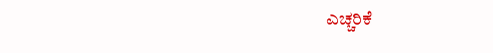ಎಚ್ಚರಿಕೆ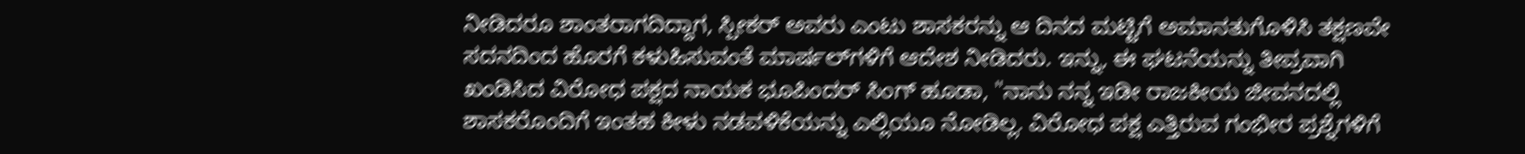ನೀಡಿದರೂ ಶಾಂತರಾಗದಿದ್ದಾಗ, ಸ್ಪೀಕರ್ ಅವರು ಎಂಟು ಶಾಸಕರನ್ನು ಆ ದಿನದ ಮಟ್ಟಿಗೆ ಅಮಾನತುಗೊಳಿಸಿ ತಕ್ಷಣವೇ ಸದನದಿಂದ ಹೊರಗೆ ಕಳುಹಿಸುವಂತೆ ಮಾರ್ಷಲ್‌ಗಳಿಗೆ ಆದೇಶ ನೀಡಿದರು. ಇನ್ನು, ಈ ಘಟನೆಯನ್ನು ತೀವ್ರವಾಗಿ ಖಂಡಿಸಿದ ವಿರೋಧ ಪಕ್ಷದ ನಾಯಕ ಭೂಪಿಂದರ್ ಸಿಂಗ್ ಹೂಡಾ, "ನಾನು ನನ್ನ ಇಡೀ ರಾಜಕೀಯ ಜೀವನದಲ್ಲಿ ಶಾಸಕರೊಂದಿಗೆ ಇಂತಹ ಕೀಳು ನಡವಳಿಕೆಯನ್ನು ಎಲ್ಲಿಯೂ ನೋಡಿಲ್ಲ. ವಿರೋಧ ಪಕ್ಷ ಎತ್ತಿರುವ ಗಂಭೀರ ಪ್ರಶ್ನೆಗಳಿಗೆ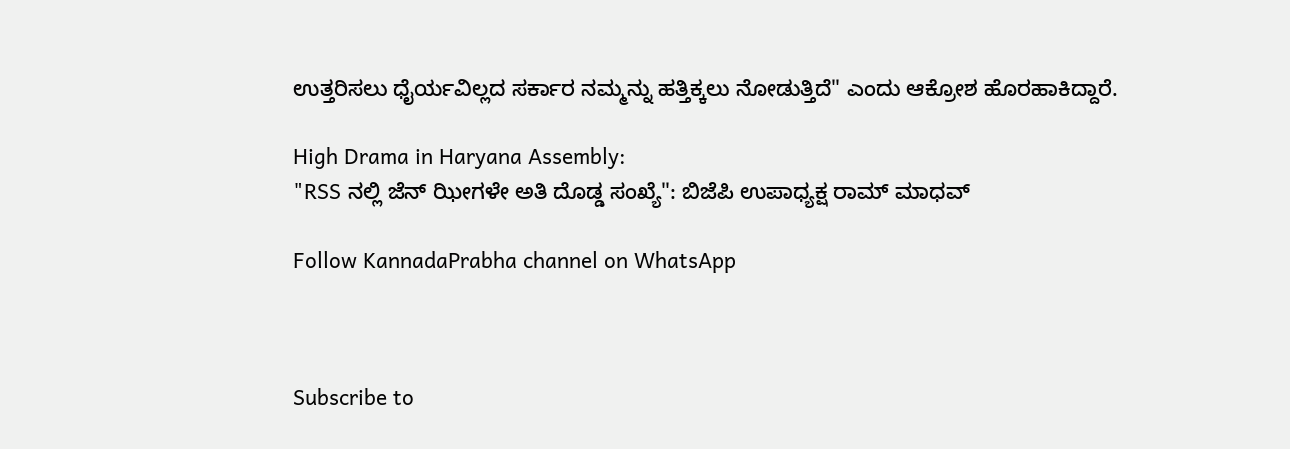ಉತ್ತರಿಸಲು ಧೈರ್ಯವಿಲ್ಲದ ಸರ್ಕಾರ ನಮ್ಮನ್ನು ಹತ್ತಿಕ್ಕಲು ನೋಡುತ್ತಿದೆ" ಎಂದು ಆಕ್ರೋಶ ಹೊರಹಾಕಿದ್ದಾರೆ.

High Drama in Haryana Assembly:
"RSS ನಲ್ಲಿ ಜೆನ್ ಝೀಗಳೇ ಅತಿ ದೊಡ್ಡ ಸಂಖ್ಯೆ": ಬಿಜೆಪಿ ಉಪಾಧ್ಯಕ್ಷ ರಾಮ್ ಮಾಧವ್

Follow KannadaPrabha channel on WhatsApp



Subscribe to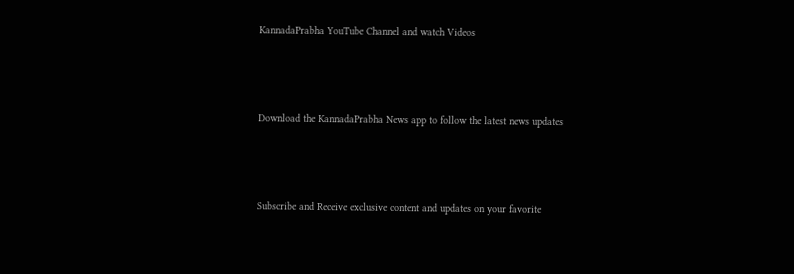KannadaPrabha YouTube Channel and watch Videos



Download the KannadaPrabha News app to follow the latest news updates



Subscribe and Receive exclusive content and updates on your favorite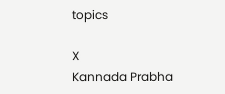topics

X
Kannada Prabha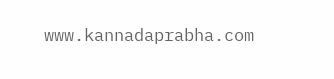www.kannadaprabha.com